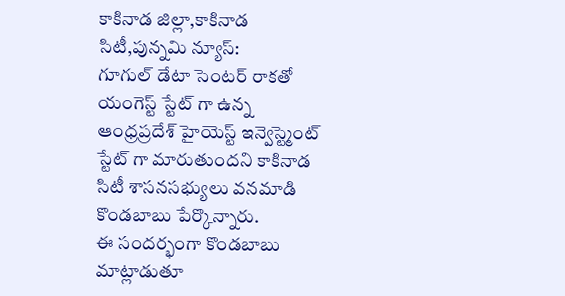కాకినాడ జిల్లా,కాకినాడ సిటీ,పున్నమి న్యూస్:
గూగుల్ డేటా సెంటర్ రాకతో యంగెస్ట్ స్టేట్ గా ఉన్న ఆంధ్రప్రదేశ్ హైయెస్ట్ ఇన్వెస్ట్మెంట్ స్టేట్ గా మారుతుందని కాకినాడ సిటీ శాసనసభ్యులు వనమాడి కొండబాబు పేర్కొన్నారు.
ఈ సందర్భంగా కొండబాబు మాట్లాడుతూ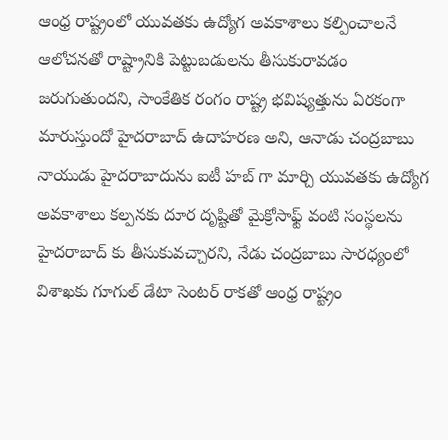ఆంధ్ర రాష్ట్రంలో యువతకు ఉద్యోగ అవకాశాలు కల్పించాలనే ఆలోచనతో రాష్ట్రానికి పెట్టుబడులను తీసుకురావడం జరుగుతుందని, సాంకేతిక రంగం రాష్ట్ర భవిష్యత్తును ఏరకంగా మారుస్తుందో హైదరాబాద్ ఉదాహరణ అని, ఆనాడు చంద్రబాబు నాయుడు హైదరాబాదును ఐటీ హబ్ గా మార్చి యువతకు ఉద్యోగ అవకాశాలు కల్పనకు దూర దృష్టితో మైక్రోసాఫ్ట్ వంటి సంస్థలను హైదరాబాద్ కు తీసుకువచ్చారని, నేడు చంద్రబాబు సారధ్యంలో విశాఖకు గూగుల్ డేటా సెంటర్ రాకతో ఆంధ్ర రాష్ట్రం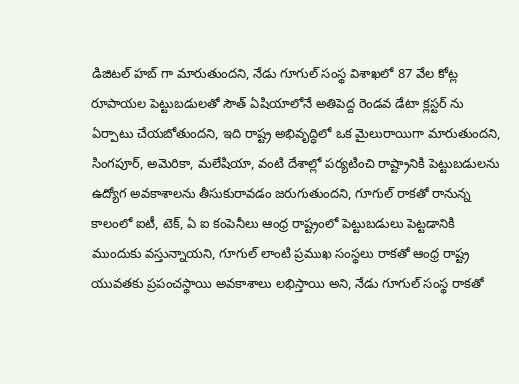డిజిటల్ హబ్ గా మారుతుందని, నేడు గూగుల్ సంస్థ విశాఖలో 87 వేల కోట్ల రూపాయల పెట్టుబడులతో సౌత్ ఏషియాలోనే అతిపెద్ద రెండవ డేటా క్లస్టర్ ను ఏర్పాటు చేయబోతుందని, ఇది రాష్ట్ర అభివృద్ధిలో ఒక మైలురాయిగా మారుతుందని, సింగపూర్, అమెరికా, మలేషియా, వంటి దేశాల్లో పర్యటించి రాష్ట్రానికి పెట్టుబడులను ఉద్యోగ అవకాశాలను తీసుకురావడం జరుగుతుందని, గూగుల్ రాకతో రానున్న కాలంలో ఐటీ, టెక్, ఏ ఐ కంపెనీలు ఆంధ్ర రాష్ట్రంలో పెట్టుబడులు పెట్టడానికి ముందుకు వస్తున్నాయని, గూగుల్ లాంటి ప్రముఖ సంస్థలు రాకతో ఆంధ్ర రాష్ట్ర యువతకు ప్రపంచస్థాయి అవకాశాలు లభిస్తాయి అని, నేడు గూగుల్ సంస్థ రాకతో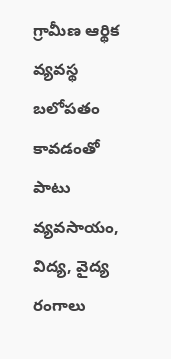గ్రామీణ ఆర్థిక వ్యవస్థ బలోపతం కావడంతో పాటు వ్యవసాయం, విద్య, వైద్య రంగాలు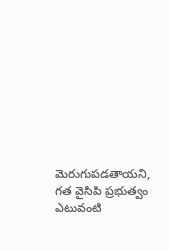మెరుగుపడతాయని, గత వైసిపి ప్రభుత్వం ఎటువంటి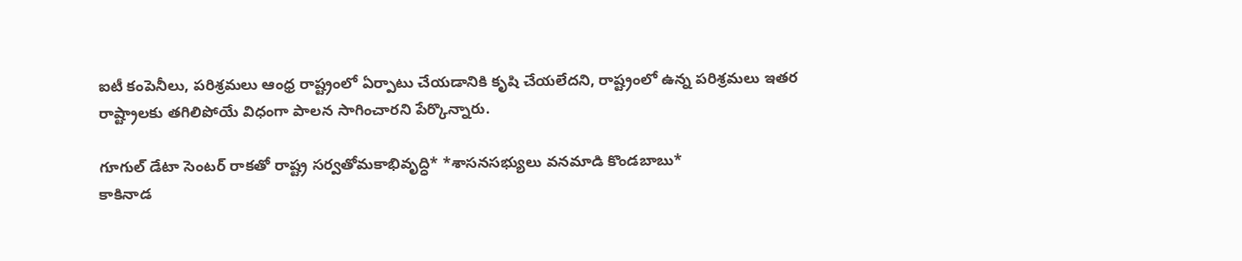ఐటీ కంపెనీలు, పరిశ్రమలు ఆంధ్ర రాష్ట్రంలో ఏర్పాటు చేయడానికి కృషి చేయలేదని, రాష్ట్రంలో ఉన్న పరిశ్రమలు ఇతర రాష్ట్రాలకు తగిలిపోయే విధంగా పాలన సాగించారని పేర్కొన్నారు.

గూగుల్ డేటా సెంటర్ రాకతో రాష్ట్ర సర్వతోమకాభివృద్ధి* *శాసనసభ్యులు వనమాడి కొండబాబు*
కాకినాడ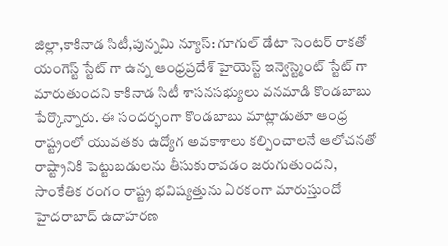జిల్లా,కాకినాడ సిటీ,పున్నమి న్యూస్: గూగుల్ డేటా సెంటర్ రాకతో యంగెస్ట్ స్టేట్ గా ఉన్న ఆంధ్రప్రదేశ్ హైయెస్ట్ ఇన్వెస్ట్మెంట్ స్టేట్ గా మారుతుందని కాకినాడ సిటీ శాసనసభ్యులు వనమాడి కొండబాబు పేర్కొన్నారు. ఈ సందర్భంగా కొండబాబు మాట్లాడుతూ ఆంధ్ర రాష్ట్రంలో యువతకు ఉద్యోగ అవకాశాలు కల్పించాలనే ఆలోచనతో రాష్ట్రానికి పెట్టుబడులను తీసుకురావడం జరుగుతుందని, సాంకేతిక రంగం రాష్ట్ర భవిష్యత్తును ఏరకంగా మారుస్తుందో హైదరాబాద్ ఉదాహరణ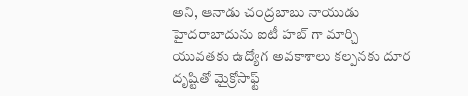అని, ఆనాడు చంద్రబాబు నాయుడు హైదరాబాదును ఐటీ హబ్ గా మార్చి యువతకు ఉద్యోగ అవకాశాలు కల్పనకు దూర దృష్టితో మైక్రోసాఫ్ట్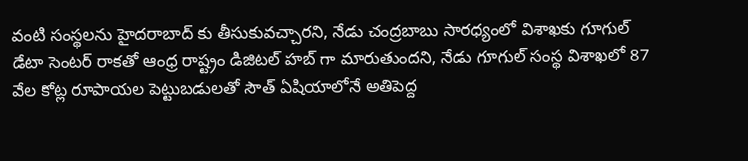వంటి సంస్థలను హైదరాబాద్ కు తీసుకువచ్చారని, నేడు చంద్రబాబు సారధ్యంలో విశాఖకు గూగుల్ డేటా సెంటర్ రాకతో ఆంధ్ర రాష్ట్రం డిజిటల్ హబ్ గా మారుతుందని, నేడు గూగుల్ సంస్థ విశాఖలో 87 వేల కోట్ల రూపాయల పెట్టుబడులతో సౌత్ ఏషియాలోనే అతిపెద్ద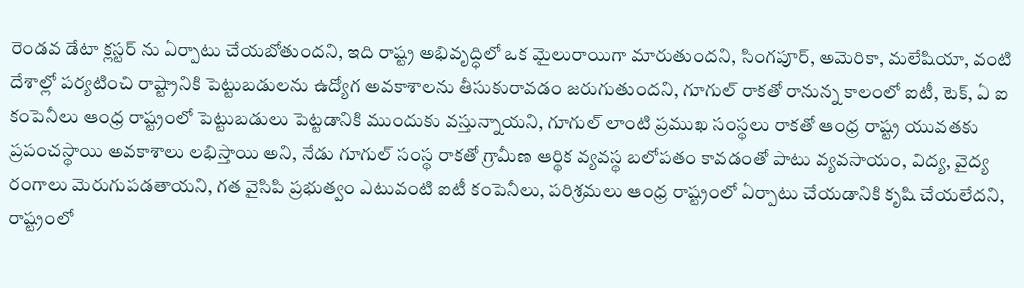రెండవ డేటా క్లస్టర్ ను ఏర్పాటు చేయబోతుందని, ఇది రాష్ట్ర అభివృద్ధిలో ఒక మైలురాయిగా మారుతుందని, సింగపూర్, అమెరికా, మలేషియా, వంటి దేశాల్లో పర్యటించి రాష్ట్రానికి పెట్టుబడులను ఉద్యోగ అవకాశాలను తీసుకురావడం జరుగుతుందని, గూగుల్ రాకతో రానున్న కాలంలో ఐటీ, టెక్, ఏ ఐ కంపెనీలు ఆంధ్ర రాష్ట్రంలో పెట్టుబడులు పెట్టడానికి ముందుకు వస్తున్నాయని, గూగుల్ లాంటి ప్రముఖ సంస్థలు రాకతో ఆంధ్ర రాష్ట్ర యువతకు ప్రపంచస్థాయి అవకాశాలు లభిస్తాయి అని, నేడు గూగుల్ సంస్థ రాకతో గ్రామీణ ఆర్థిక వ్యవస్థ బలోపతం కావడంతో పాటు వ్యవసాయం, విద్య, వైద్య రంగాలు మెరుగుపడతాయని, గత వైసిపి ప్రభుత్వం ఎటువంటి ఐటీ కంపెనీలు, పరిశ్రమలు ఆంధ్ర రాష్ట్రంలో ఏర్పాటు చేయడానికి కృషి చేయలేదని, రాష్ట్రంలో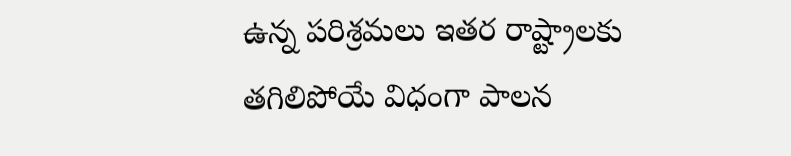ఉన్న పరిశ్రమలు ఇతర రాష్ట్రాలకు తగిలిపోయే విధంగా పాలన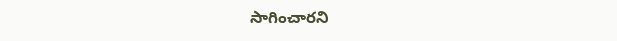సాగించారని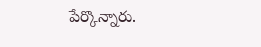పేర్కొన్నారు.